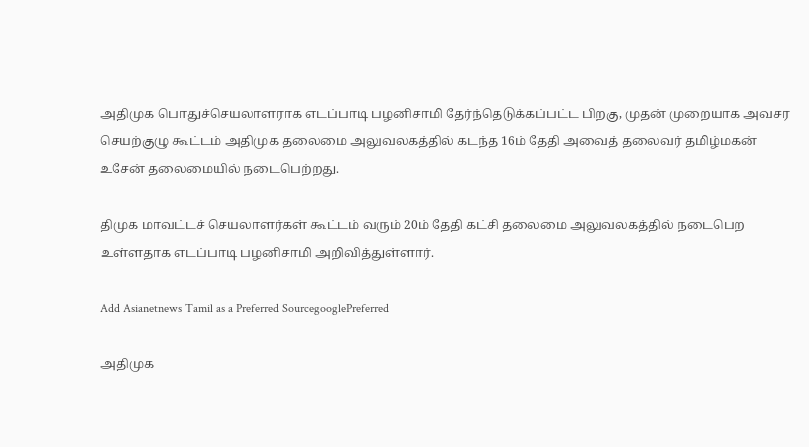அதிமுக பொதுச்செயலாளராக எடப்பாடி பழனிசாமி தேர்ந்தெடுக்கப்பட்ட பிறகு, முதன் முறையாக அவசர செயற்குழு கூட்டம் அதிமுக தலைமை அலுவலகத்தில் கடந்த 16ம் தேதி அவைத் தலைவர் தமிழ்மகன் உசேன் தலைமையில் நடைபெற்றது.

திமுக மாவட்டச் செயலாளர்கள் கூட்டம் வரும் 20ம் தேதி கட்சி தலைமை அலுவலகத்தில் நடைபெற உள்ளதாக எடப்பாடி பழனிசாமி அறிவித்துள்ளார்.

Add Asianetnews Tamil as a Preferred SourcegooglePreferred

அதிமுக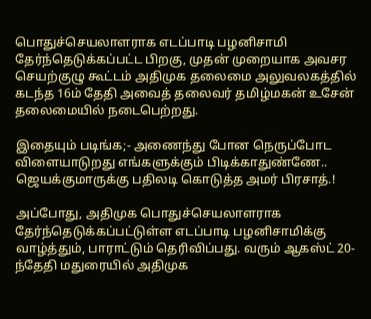பொதுச்செயலாளராக எடப்பாடி பழனிசாமி தேர்ந்தெடுக்கப்பட்ட பிறகு, முதன் முறையாக அவசர செயற்குழு கூட்டம் அதிமுக தலைமை அலுவலகத்தில் கடந்த 16ம் தேதி அவைத் தலைவர் தமிழ்மகன் உசேன் தலைமையில் நடைபெற்றது.

இதையும் படிங்க;- அணைந்து போன நெருப்போட விளையாடுறது எங்களுக்கும் பிடிக்காதுண்ணே.. ஜெயக்குமாருக்கு பதிலடி கொடுத்த அமர் பிரசாத்.!

அப்போது, அதிமுக பொதுச்செயலாளராக தேர்ந்தெடுக்கப்பட்டுள்ள எடப்பாடி பழனிசாமிக்கு வாழ்த்தும், பாராட்டும் தெரிவிப்பது. வரும் ஆகஸ்ட் 20-ந்தேதி மதுரையில் அதிமுக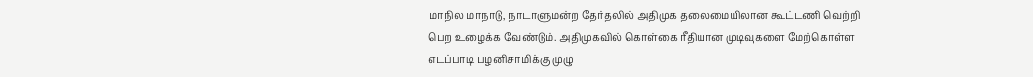மாநில மாநாடு, நாடாளுமன்ற தேர்தலில் அதிமுக தலைமையிலான கூட்டணி வெற்றி பெற உழைக்க வேண்டும். அதிமுகவில் கொள்கை ரீதியான முடிவுகளை மேற்கொள்ள எடப்பாடி பழனிசாமிக்கு முழு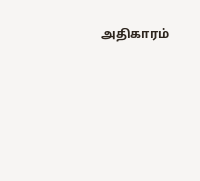அதிகாரம்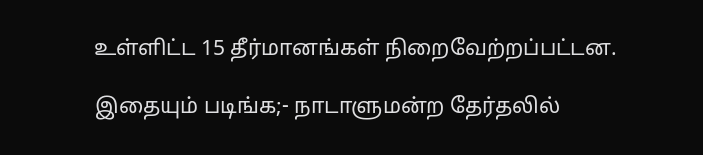உள்ளிட்ட 15 தீர்மானங்கள் நிறைவேற்றப்பட்டன.

இதையும் படிங்க;- நாடாளுமன்ற தேர்தலில்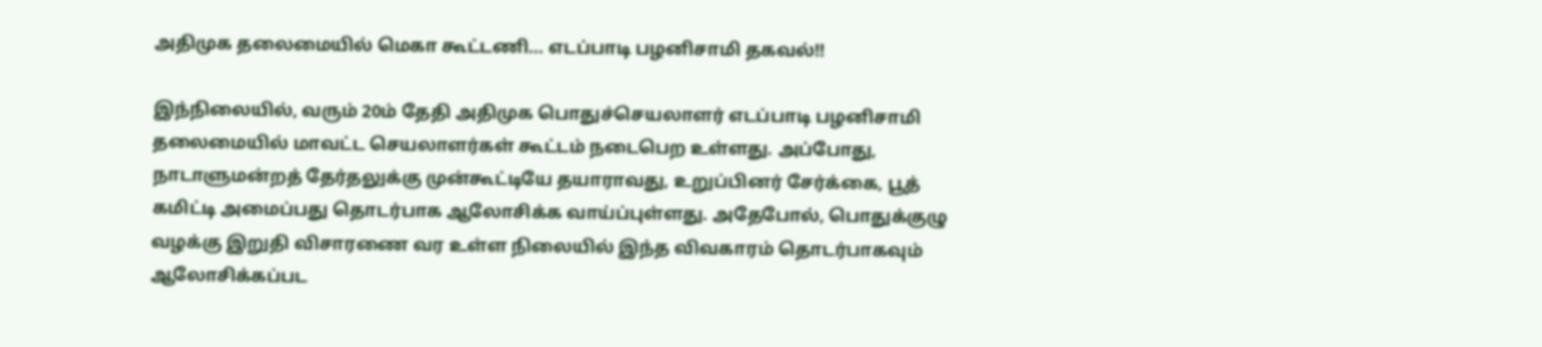அதிமுக தலைமையில் மெகா கூட்டணி... எடப்பாடி பழனிசாமி தகவல்!!

இந்நிலையில், வரும் 20ம் தேதி அதிமுக பொதுச்செயலாளர் எடப்பாடி பழனிசாமி தலைமையில் மாவட்ட செயலாளர்கள் கூட்டம் நடைபெற உள்ளது. அப்போது, நாடாளுமன்றத் தேர்தலுக்கு முன்கூட்டியே தயாராவது, உறுப்பினர் சேர்க்கை, பூத் கமிட்டி அமைப்பது தொடர்பாக ஆலோசிக்க வாய்ப்புள்ளது. அதேபோல், பொதுக்குழு வழக்கு இறுதி விசாரணை வர உள்ள நிலையில் இந்த விவகாரம் தொடர்பாகவும் ஆலோசிக்கப்பட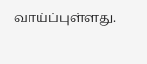வாய்ப்புள்ளது.